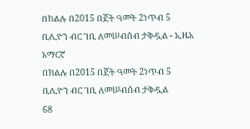በክልሉ በ2015 በጀት ዓመት 2ነጥብ 5 ቢሊዮን ብር ገቢ ለመሠብሰብ ታቅዷል - ኢዜአ አማርኛ
በክልሉ በ2015 በጀት ዓመት 2ነጥብ 5 ቢሊዮን ብር ገቢ ለመሠብሰብ ታቅዷል
68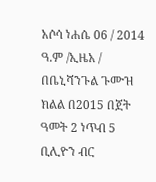አሶሳ ነሐሴ 06 / 2014 ዓ.ም /ኢዜአ / በቤኒሻንጉል ጉሙዝ ክልል በ2015 በጀት ዓመት 2 ነጥብ 5 ቢሊዮን ብር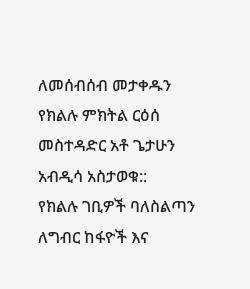ለመሰብሰብ መታቀዱን የክልሉ ምክትል ርዕሰ መስተዳድር አቶ ጌታሁን አብዲሳ አስታወቁ::
የክልሉ ገቢዎች ባለስልጣን ለግብር ከፋዮች እና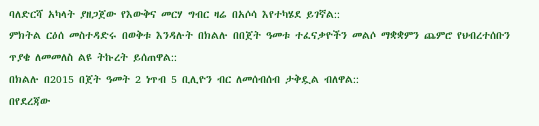ባለድርሻ አካላት ያዘጋጀው የእውቅና መርሃ ግብር ዛሬ በአሶሳ እየተካሄደ ይገኛል::
ምክትል ርዕሰ መስተዳድሩ በወቅቱ እንዳሉት በክልሉ በበጀት ዓመቱ ተፈናቃዮችን መልሶ ማቋቋምን ጨምሮ የህብረተሰቡን ጥያቄ ለመመለስ ልዩ ትኩረት ይሰጠዋል::
በክልሉ በ2015 በጀት ዓመት 2 ነጥብ 5 ቢሊዮን ብር ለመሰብሰብ ታቅዷል ብለዋል::
በየደረጃው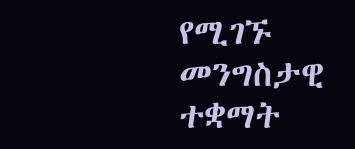የሚገኙ መንግስታዊ ተቋማት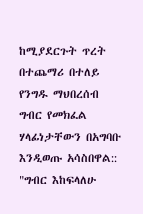ከሚያደርጉት ጥረት በተጨማሪ በተለይ የንግዱ ማህበረሰብ ግብር የመክፈል ሃላፊነታቸውን በአግባቡ እንዲወጡ አሳስበዋል::
"ግብር እከፍላለሁ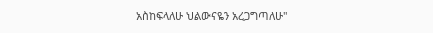አስከፍላለሁ ህልውናዬን አረጋግጣለሁ"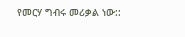የመርሃ ግብሩ መሪቃል ነው::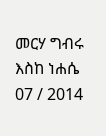መርሃ ግብሩ እስከ ነሐሴ 07 / 2014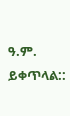ዓ.ም. ይቀጥላል::